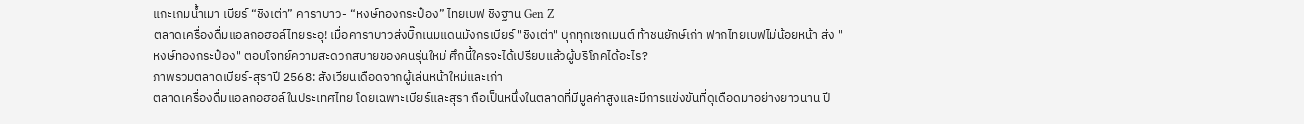แกะเกมน้ำเมา เบียร์ “ชิงเต่า” คาราบาว- “หงษ์ทองกระป๋อง” ไทยเบฟ ชิงฐาน Gen Z
ตลาดเครื่องดื่มแอลกอฮอล์ไทยระอุ! เมื่อคาราบาวส่งบิ๊กเนมแดนมังกรเบียร์ "ชิงเต่า" บุกทุกเซกเมนต์ ท้าชนยักษ์เก่า ฟากไทยเบฟไม่น้อยหน้า ส่ง "หงษ์ทองกระป๋อง" ตอบโจทย์ความสะดวกสบายของคนรุ่นใหม่ ศึกนี้ใครจะได้เปรียบแล้วผู้บริโภคได้อะไร?
ภาพรวมตลาดเบียร์-สุราปี 2568: สังเวียนเดือดจากผู้เล่นหน้าใหม่และเก่า
ตลาดเครื่องดื่มแอลกอฮอล์ในประเทศไทย โดยเฉพาะเบียร์และสุรา ถือเป็นหนึ่งในตลาดที่มีมูลค่าสูงและมีการแข่งขันที่ดุเดือดมาอย่างยาวนาน ปี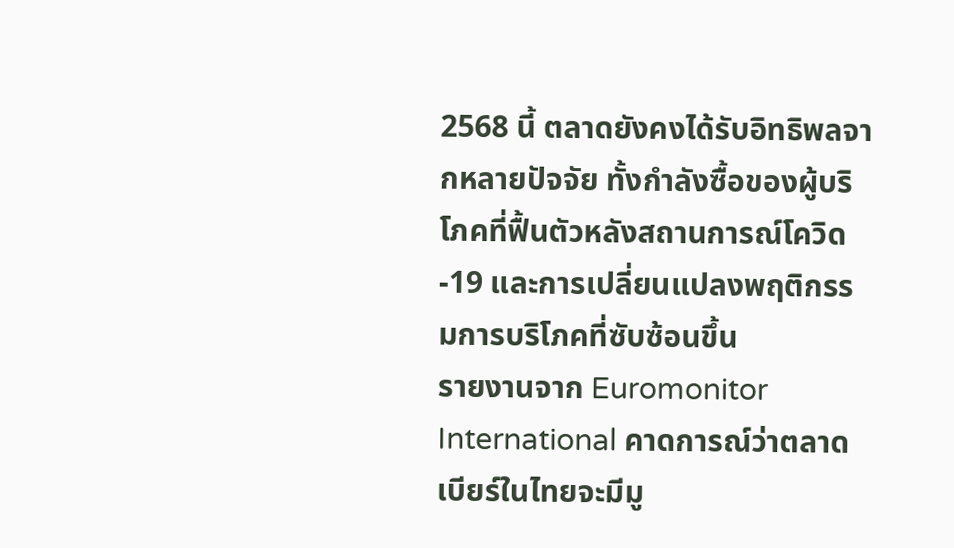2568 นี้ ตลาดยังคงได้รับอิทธิพลจากหลายปัจจัย ทั้งกำลังซื้อของผู้บริโภคที่ฟื้นตัวหลังสถานการณ์โควิด-19 และการเปลี่ยนแปลงพฤติกรรมการบริโภคที่ซับซ้อนขึ้น
รายงานจาก Euromonitor International คาดการณ์ว่าตลาดเบียร์ในไทยจะมีมู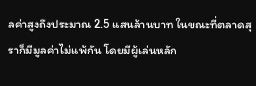ลค่าสูงถึงประมาณ 2.5 แสนล้านบาท ในขณะที่ตลาดสุราก็มีมูลค่าไม่แพ้กัน โดยมีผู้เล่นหลัก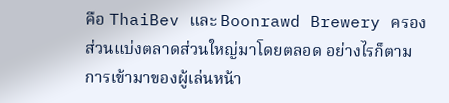คือ ThaiBev และ Boonrawd Brewery ครองส่วนแบ่งตลาดส่วนใหญ่มาโดยตลอด อย่างไรก็ตาม การเข้ามาของผู้เล่นหน้า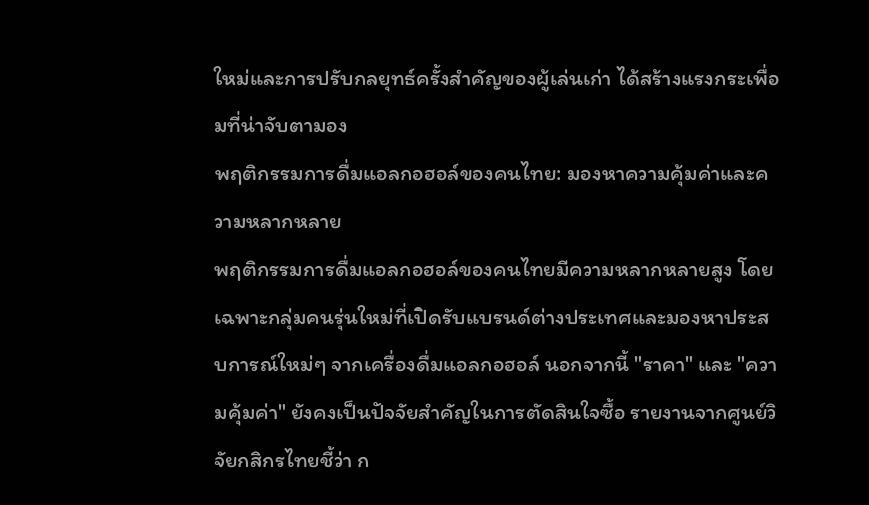ใหม่และการปรับกลยุทธ์ครั้งสำคัญของผู้เล่นเก่า ได้สร้างแรงกระเพื่อมที่น่าจับตามอง
พฤติกรรมการดื่มแอลกอฮอล์ของคนไทย: มองหาความคุ้มค่าและความหลากหลาย
พฤติกรรมการดื่มแอลกอฮอล์ของคนไทยมีความหลากหลายสูง โดยเฉพาะกลุ่มคนรุ่นใหม่ที่เปิดรับแบรนด์ต่างประเทศและมองหาประสบการณ์ใหม่ๆ จากเครื่องดื่มแอลกอฮอล์ นอกจากนี้ "ราคา" และ "ความคุ้มค่า" ยังคงเป็นปัจจัยสำคัญในการตัดสินใจซื้อ รายงานจากศูนย์วิจัยกสิกรไทยชี้ว่า ก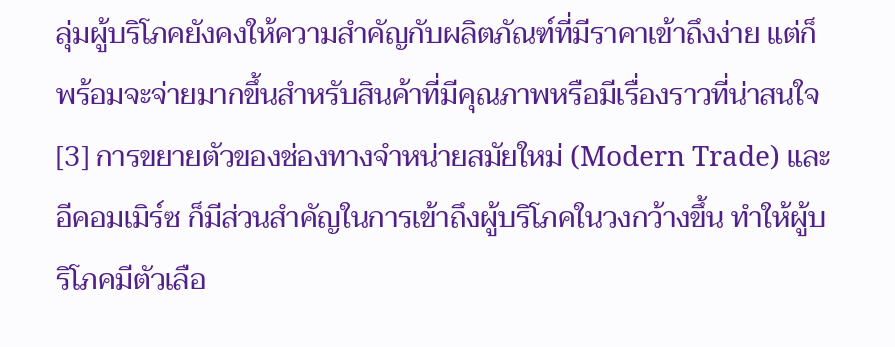ลุ่มผู้บริโภคยังคงให้ความสำคัญกับผลิตภัณฑ์ที่มีราคาเข้าถึงง่าย แต่ก็พร้อมจะจ่ายมากขึ้นสำหรับสินค้าที่มีคุณภาพหรือมีเรื่องราวที่น่าสนใจ [3] การขยายตัวของช่องทางจำหน่ายสมัยใหม่ (Modern Trade) และอีคอมเมิร์ซ ก็มีส่วนสำคัญในการเข้าถึงผู้บริโภคในวงกว้างขึ้น ทำให้ผู้บริโภคมีตัวเลือ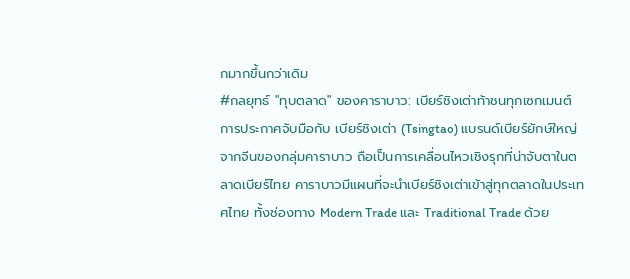กมากขึ้นกว่าเดิม
#กลยุทธ์ "ทุบตลาด" ของคาราบาว: เบียร์ชิงเต่าท้าชนทุกเซกเมนต์
การประกาศจับมือกับ เบียร์ชิงเต่า (Tsingtao) แบรนด์เบียร์ยักษ์ใหญ่จากจีนของกลุ่มคาราบาว ถือเป็นการเคลื่อนไหวเชิงรุกที่น่าจับตาในตลาดเบียร์ไทย คาราบาวมีแผนที่จะนำเบียร์ชิงเต่าเข้าสู่ทุกตลาดในประเทศไทย ทั้งช่องทาง Modern Trade และ Traditional Trade ด้วย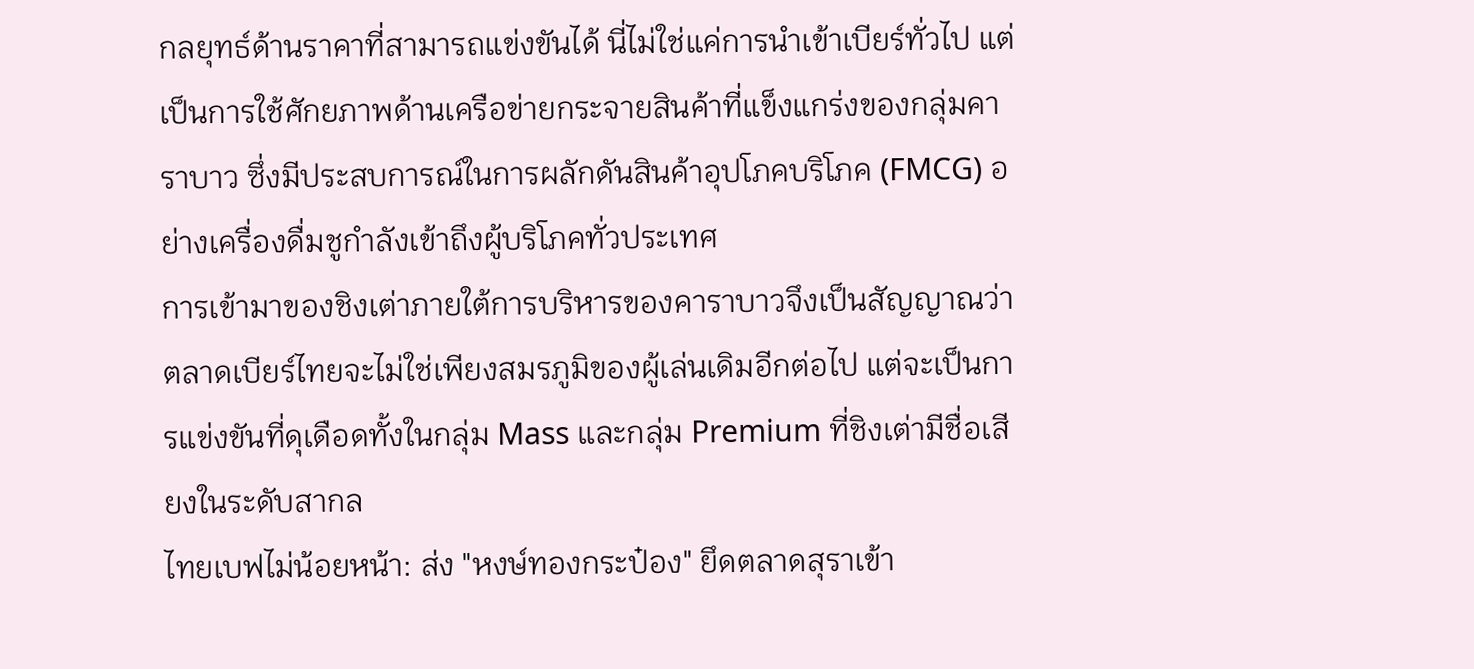กลยุทธ์ด้านราคาที่สามารถแข่งขันได้ นี่ไม่ใช่แค่การนำเข้าเบียร์ทั่วไป แต่เป็นการใช้ศักยภาพด้านเครือข่ายกระจายสินค้าที่แข็งแกร่งของกลุ่มคาราบาว ซึ่งมีประสบการณ์ในการผลักดันสินค้าอุปโภคบริโภค (FMCG) อย่างเครื่องดื่มชูกำลังเข้าถึงผู้บริโภคทั่วประเทศ
การเข้ามาของชิงเต่าภายใต้การบริหารของคาราบาวจึงเป็นสัญญาณว่า ตลาดเบียร์ไทยจะไม่ใช่เพียงสมรภูมิของผู้เล่นเดิมอีกต่อไป แต่จะเป็นการแข่งขันที่ดุเดือดทั้งในกลุ่ม Mass และกลุ่ม Premium ที่ชิงเต่ามีชื่อเสียงในระดับสากล
ไทยเบฟไม่น้อยหน้า: ส่ง "หงษ์ทองกระป๋อง" ยึดตลาดสุราเข้า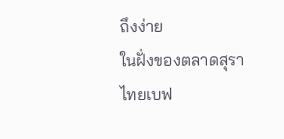ถึงง่าย
ในฝั่งของตลาดสุรา ไทยเบฟ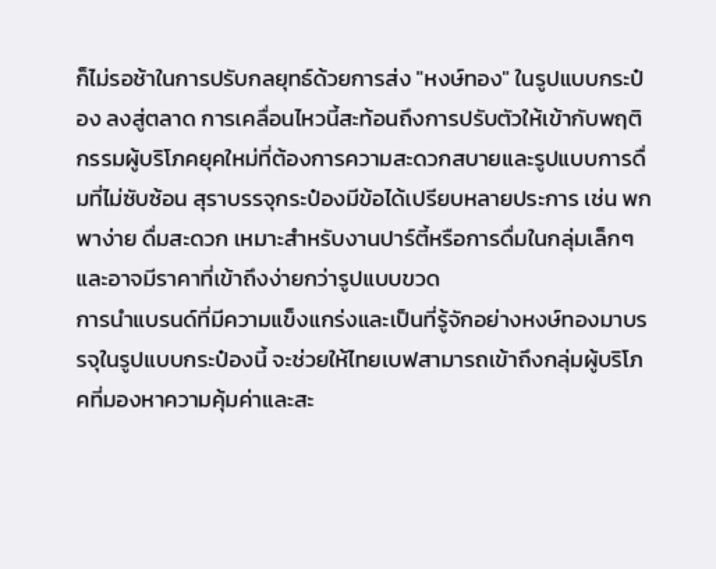ก็ไม่รอช้าในการปรับกลยุทธ์ด้วยการส่ง "หงษ์ทอง" ในรูปแบบกระป๋อง ลงสู่ตลาด การเคลื่อนไหวนี้สะท้อนถึงการปรับตัวให้เข้ากับพฤติกรรมผู้บริโภคยุคใหม่ที่ต้องการความสะดวกสบายและรูปแบบการดื่มที่ไม่ซับซ้อน สุราบรรจุกระป๋องมีข้อได้เปรียบหลายประการ เช่น พกพาง่าย ดื่มสะดวก เหมาะสำหรับงานปาร์ตี้หรือการดื่มในกลุ่มเล็กๆ และอาจมีราคาที่เข้าถึงง่ายกว่ารูปแบบขวด
การนำแบรนด์ที่มีความแข็งแกร่งและเป็นที่รู้จักอย่างหงษ์ทองมาบรรจุในรูปแบบกระป๋องนี้ จะช่วยให้ไทยเบฟสามารถเข้าถึงกลุ่มผู้บริโภคที่มองหาความคุ้มค่าและสะ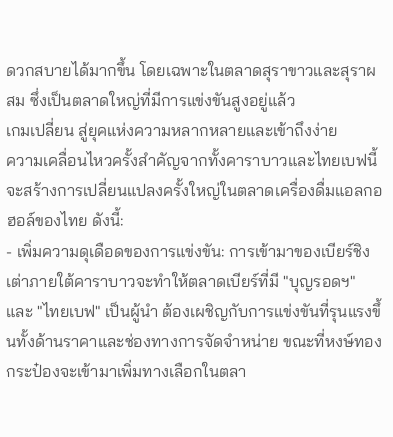ดวกสบายได้มากขึ้น โดยเฉพาะในตลาดสุราขาวและสุราผสม ซึ่งเป็นตลาดใหญ่ที่มีการแข่งขันสูงอยู่แล้ว
เกมเปลี่ยน สู่ยุคแห่งความหลากหลายและเข้าถึงง่าย
ความเคลื่อนไหวครั้งสำคัญจากทั้งคาราบาวและไทยเบฟนี้ จะสร้างการเปลี่ยนแปลงครั้งใหญ่ในตลาดเครื่องดื่มแอลกอฮอล์ของไทย ดังนี้:
- เพิ่มความดุเดือดของการแข่งขัน: การเข้ามาของเบียร์ชิงเต่าภายใต้คาราบาวจะทำให้ตลาดเบียร์ที่มี "บุญรอดฯ" และ "ไทยเบฟ" เป็นผู้นำ ต้องเผชิญกับการแข่งขันที่รุนแรงขึ้นทั้งด้านราคาและช่องทางการจัดจำหน่าย ขณะที่หงษ์ทองกระป๋องจะเข้ามาเพิ่มทางเลือกในตลา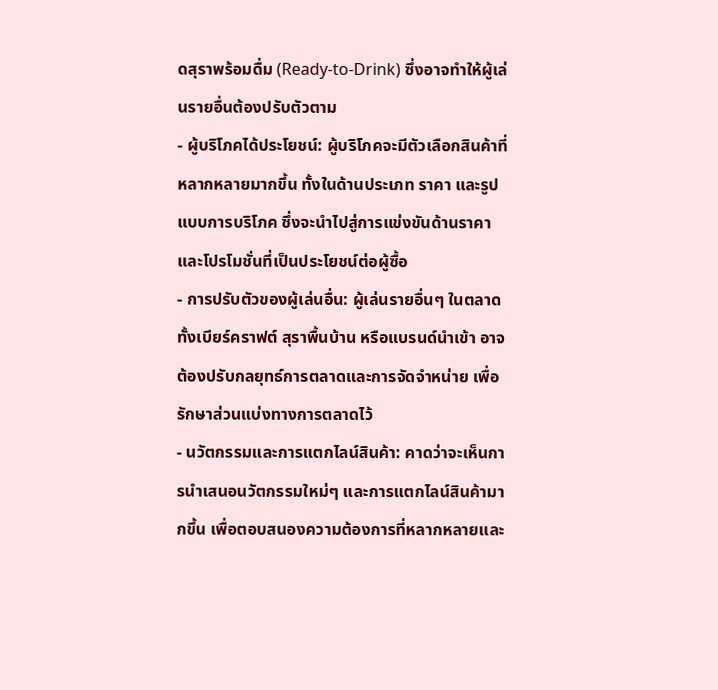ดสุราพร้อมดื่ม (Ready-to-Drink) ซึ่งอาจทำให้ผู้เล่นรายอื่นต้องปรับตัวตาม
- ผู้บริโภคได้ประโยชน์: ผู้บริโภคจะมีตัวเลือกสินค้าที่หลากหลายมากขึ้น ทั้งในด้านประเภท ราคา และรูปแบบการบริโภค ซึ่งจะนำไปสู่การแข่งขันด้านราคาและโปรโมชั่นที่เป็นประโยชน์ต่อผู้ซื้อ
- การปรับตัวของผู้เล่นอื่น: ผู้เล่นรายอื่นๆ ในตลาด ทั้งเบียร์คราฟต์ สุราพื้นบ้าน หรือแบรนด์นำเข้า อาจต้องปรับกลยุทธ์การตลาดและการจัดจำหน่าย เพื่อรักษาส่วนแบ่งทางการตลาดไว้
- นวัตกรรมและการแตกไลน์สินค้า: คาดว่าจะเห็นการนำเสนอนวัตกรรมใหม่ๆ และการแตกไลน์สินค้ามากขึ้น เพื่อตอบสนองความต้องการที่หลากหลายและ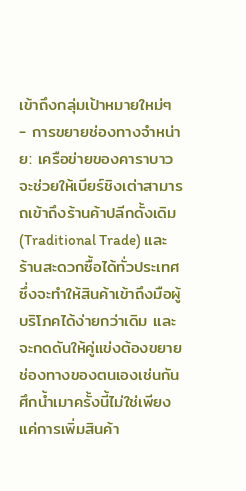เข้าถึงกลุ่มเป้าหมายใหม่ๆ
- การขยายช่องทางจำหน่าย: เครือข่ายของคาราบาวจะช่วยให้เบียร์ชิงเต่าสามารถเข้าถึงร้านค้าปลีกดั้งเดิม (Traditional Trade) และร้านสะดวกซื้อได้ทั่วประเทศ ซึ่งจะทำให้สินค้าเข้าถึงมือผู้บริโภคได้ง่ายกว่าเดิม และจะกดดันให้คู่แข่งต้องขยายช่องทางของตนเองเช่นกัน
ศึกน้ำเมาครั้งนี้ไม่ใช่เพียงแค่การเพิ่มสินค้า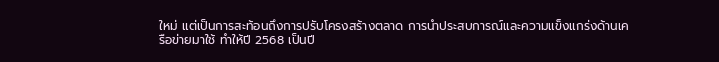ใหม่ แต่เป็นการสะท้อนถึงการปรับโครงสร้างตลาด การนำประสบการณ์และความแข็งแกร่งด้านเครือข่ายมาใช้ ทำให้ปี 2568 เป็นปี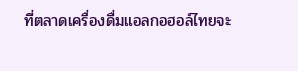ที่ตลาดเครื่องดื่มแอลกอฮอล์ไทยจะ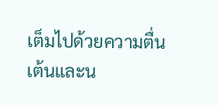เต็มไปด้วยความตื่นเต้นและน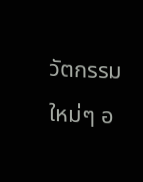วัตกรรมใหม่ๆ อ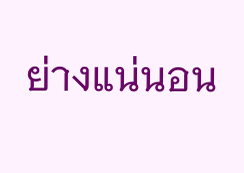ย่างแน่นอน